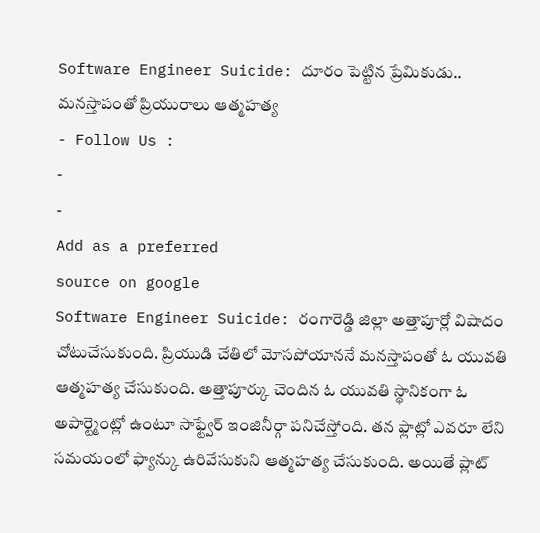Software Engineer Suicide: దూరం పెట్టిన ప్రేమికుడు.. మనస్తాపంతో ప్రియురాలు ఆత్మహత్య
- Follow Us :
-
-
Add as a preferred
source on google
Software Engineer Suicide: రంగారెడ్డి జిల్లా అత్తాపూర్లో విషాదం చోటుచేసుకుంది. ప్రియుడి చేతిలో మోసపోయాననే మనస్తాపంతో ఓ యువతి ఆత్మహత్య చేసుకుంది. అత్తాపూర్కు చెందిన ఓ యువతి స్థానికంగా ఓ అపార్ట్మెంట్లో ఉంటూ సాఫ్ట్వేర్ ఇంజినీర్గా పనిచేస్తోంది. తన ఫ్లాట్లో ఎవరూ లేని సమయంలో ఫ్యాన్కు ఉరివేసుకుని ఆత్మహత్య చేసుకుంది. అయితే ప్లాట్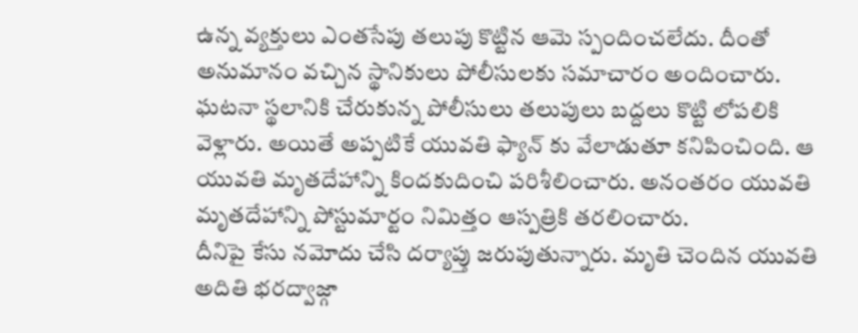ఉన్న వ్యక్తులు ఎంతసేపు తలుపు కొట్టిన ఆమె స్పందించలేదు. దీంతో అనుమానం వచ్చిన స్థానికులు పోలీసులకు సమాచారం అందించారు. ఘటనా స్థలానికి చేరుకున్న పోలీసులు తలుపులు బద్దలు కొట్టి లోపలికి వెళ్లారు. అయితే అప్పటికే యువతి ఫ్యాన్ కు వేలాడుతూ కనిపించింది. ఆ యువతి మృతదేహాన్ని కిందకుదించి పరిశీలించారు. అనంతరం యువతి మృతదేహాన్ని పోస్టుమార్టం నిమిత్తం ఆస్పత్రికి తరలించారు.
దీనిపై కేసు నమోదు చేసి దర్యాప్తు జరుపుతున్నారు. మృతి చెందిన యువతి అదితి భరద్వాజ్గా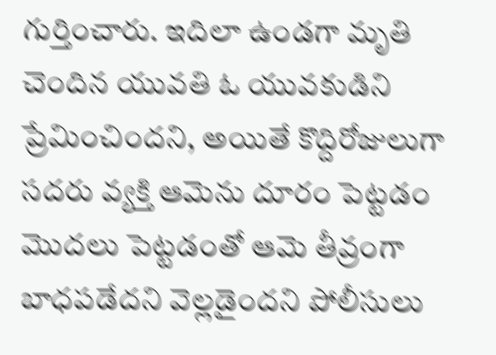గుర్తించారు. ఇదిలా ఉండగా మృతి చెందిన యువతి ఓ యువకుడిని ప్రేమించిందని, అయితే కొద్దిరోజులుగా సదరు వ్యక్తి ఆమెను దూరం పెట్టడం మొదలు పెట్టడంతో ఆమె తీవ్రంగా బాధపడేదని వెల్లడైందని పోలీసులు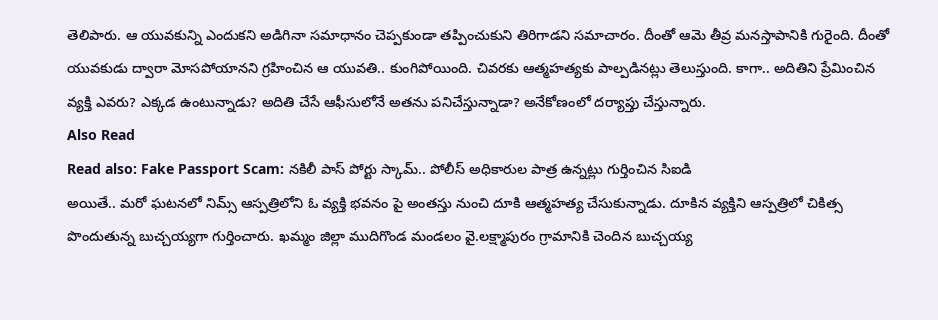తెలిపారు. ఆ యువకున్ని ఎందుకని అడిగినా సమాధానం చెప్పకుండా తప్పించుకుని తిరిగాడని సమాచారం. దీంతో ఆమె తీవ్ర మనస్తాపానికి గురైంది. దీంతో యువకుడు ద్వారా మోసపోయానని గ్రహించిన ఆ యువతి.. కుంగిపోయింది. చివరకు ఆత్మహత్యకు పాల్పడినట్లు తెలుస్తుంది. కాగా.. అదితిని ప్రేమించిన వ్యక్తి ఎవరు? ఎక్కడ ఉంటున్నాడు? అదితి చేసే ఆఫీసులోనే అతను పనిచేస్తున్నాడా? అనేకోణంలో దర్యాప్తు చేస్తున్నారు.
Also Read
Read also: Fake Passport Scam: నకిలీ పాస్ పోర్టు స్కామ్.. పోలీస్ అధికారుల పాత్ర ఉన్నట్లు గుర్తించిన సిఐడి
అయితే.. మరో ఘటనలో నిమ్స్ ఆస్పత్రిలోని ఓ వ్యక్తి భవనం పై అంతస్తు నుంచి దూకి ఆత్మహత్య చేసుకున్నాడు. దూకిన వ్యక్తిని ఆస్పత్రిలో చికిత్స పొందుతున్న బుచ్చయ్యగా గుర్తించారు. ఖమ్మం జిల్లా ముదిగొండ మండలం వై.లక్ష్మాపురం గ్రామానికి చెందిన బుచ్చయ్య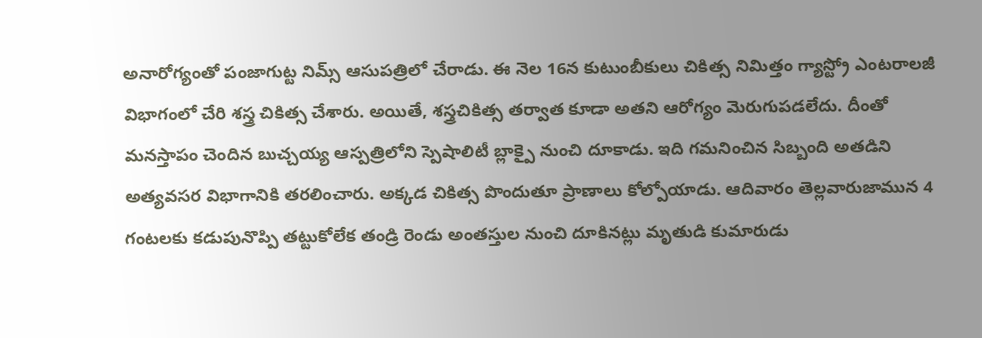అనారోగ్యంతో పంజాగుట్ట నిమ్స్ ఆసుపత్రిలో చేరాడు. ఈ నెల 16న కుటుంబీకులు చికిత్స నిమిత్తం గ్యాస్ట్రో ఎంటరాలజీ విభాగంలో చేరి శస్త్ర చికిత్స చేశారు. అయితే, శస్త్రచికిత్స తర్వాత కూడా అతని ఆరోగ్యం మెరుగుపడలేదు. దీంతో మనస్తాపం చెందిన బుచ్చయ్య ఆస్పత్రిలోని స్పెషాలిటీ బ్లాక్పై నుంచి దూకాడు. ఇది గమనించిన సిబ్బంది అతడిని అత్యవసర విభాగానికి తరలించారు. అక్కడ చికిత్స పొందుతూ ప్రాణాలు కోల్పోయాడు. ఆదివారం తెల్లవారుజామున 4 గంటలకు కడుపునొప్పి తట్టుకోలేక తండ్రి రెండు అంతస్తుల నుంచి దూకినట్లు మృతుడి కుమారుడు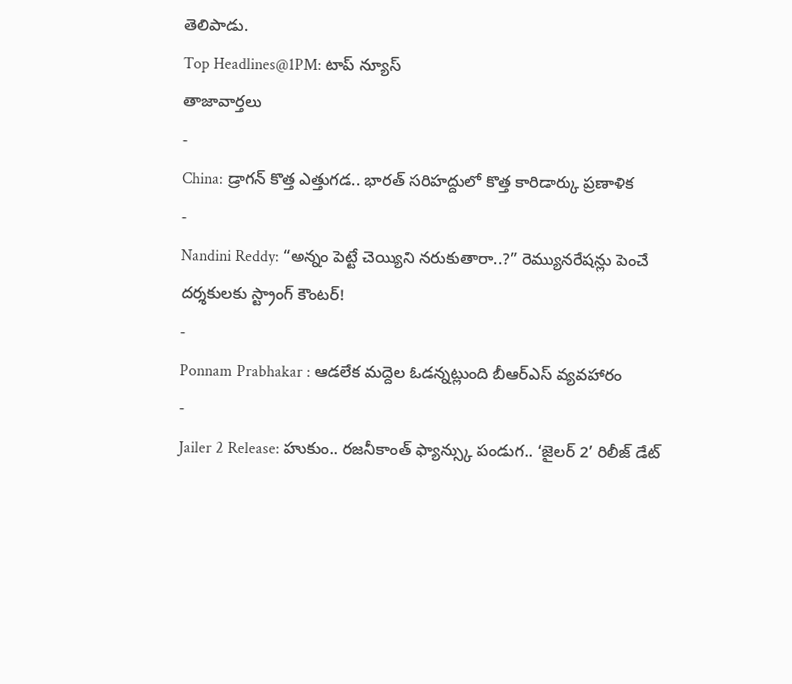తెలిపాడు.
Top Headlines@1PM: టాప్ న్యూస్
తాజావార్తలు
-
China: డ్రాగన్ కొత్త ఎత్తుగడ.. భారత్ సరిహద్దులో కొత్త కారిడార్కు ప్రణాళిక
-
Nandini Reddy: “అన్నం పెట్టే చెయ్యిని నరుకుతారా..?” రెమ్యునరేషన్లు పెంచే దర్శకులకు స్ట్రాంగ్ కౌంటర్!
-
Ponnam Prabhakar : ఆడలేక మద్దెల ఓడన్నట్లుంది బీఆర్ఎస్ వ్యవహారం
-
Jailer 2 Release: హుకుం.. రజనీకాంత్ ఫ్యాన్స్కు పండుగ.. ‘జైలర్ 2’ రిలీజ్ డేట్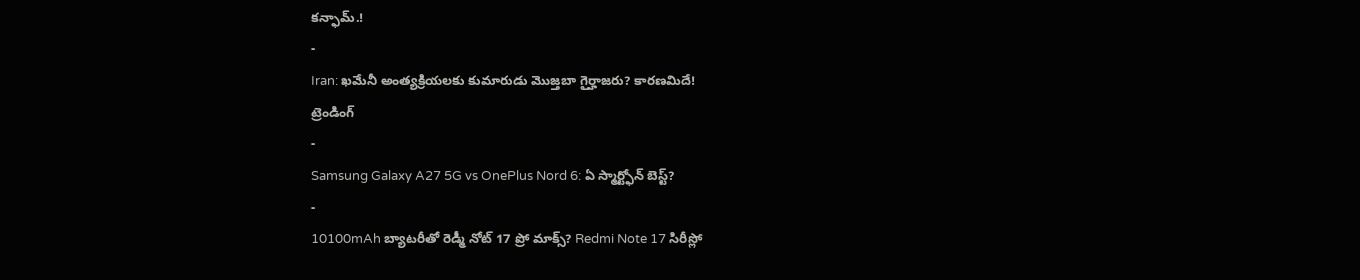కన్ఫామ్.!
-
Iran: ఖమేనీ అంత్యక్రియలకు కుమారుడు మొజ్తబా గైర్హాజరు? కారణమిదే!
ట్రెండింగ్
-
Samsung Galaxy A27 5G vs OnePlus Nord 6: ఏ స్మార్ట్ఫోన్ బెస్ట్?
-
10100mAh బ్యాటరీతో రెడ్మీ నోట్ 17 ప్రో మాక్స్? Redmi Note 17 సిరీస్లో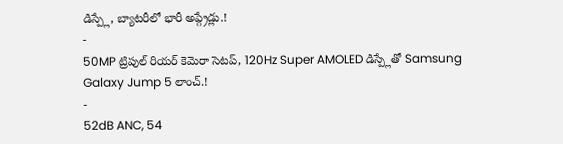డిస్ప్లే, బ్యాటరీలో భారీ అప్గ్రేడ్లు.!
-
50MP ట్రిపుల్ రియర్ కెమెరా సెటప్, 120Hz Super AMOLED డిస్ప్లేతో Samsung Galaxy Jump 5 లాంచ్.!
-
52dB ANC, 54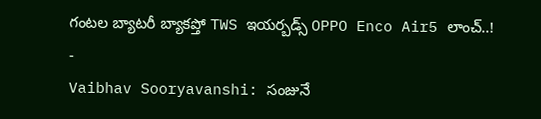గంటల బ్యాటరీ బ్యాకప్తో TWS ఇయర్బడ్స్ OPPO Enco Air5 లాంచ్..!
-
Vaibhav Sooryavanshi: సంజునే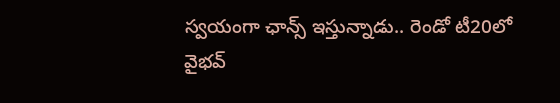స్వయంగా ఛాన్స్ ఇస్తున్నాడు.. రెండో టీ20లో వైభవ్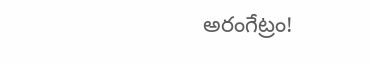అరంగేట్రం!